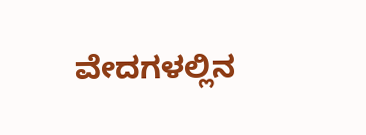ವೇದಗಳಲ್ಲಿನ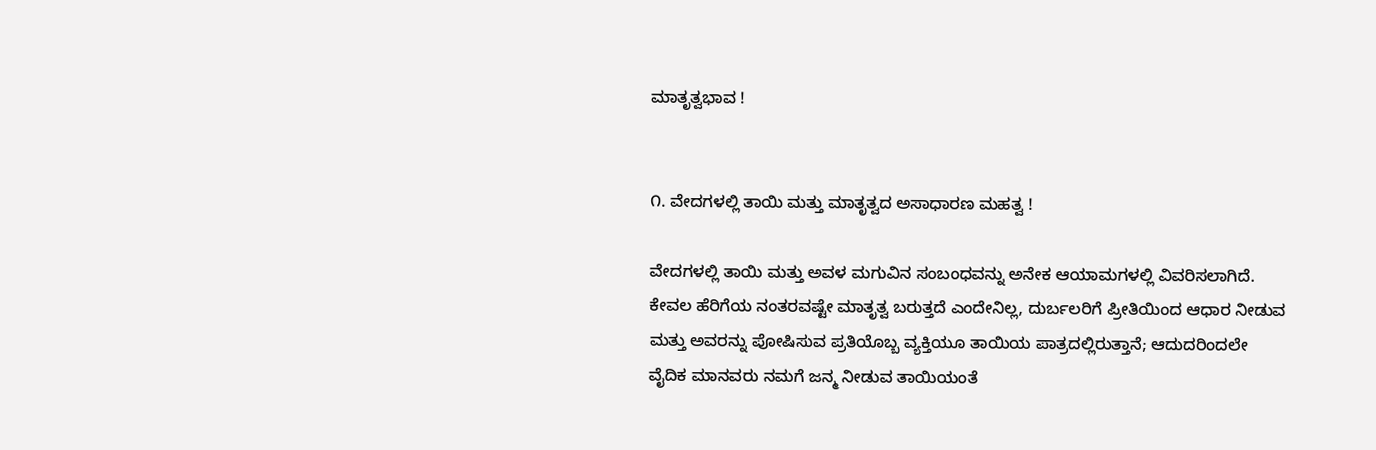ಮಾತೃತ್ವಭಾವ !


೧. ವೇದಗಳಲ್ಲಿ ತಾಯಿ ಮತ್ತು ಮಾತೃತ್ವದ ಅಸಾಧಾರಣ ಮಹತ್ವ !

ವೇದಗಳಲ್ಲಿ ತಾಯಿ ಮತ್ತು ಅವಳ ಮಗುವಿನ ಸಂಬಂಧವನ್ನು ಅನೇಕ ಆಯಾಮಗಳಲ್ಲಿ ವಿವರಿಸಲಾಗಿದೆ. ಕೇವಲ ಹೆರಿಗೆಯ ನಂತರವಷ್ಟೇ ಮಾತೃತ್ವ ಬರುತ್ತದೆ ಎಂದೇನಿಲ್ಲ, ದುರ್ಬಲರಿಗೆ ಪ್ರೀತಿಯಿಂದ ಆಧಾರ ನೀಡುವ ಮತ್ತು ಅವರನ್ನು ಪೋಷಿಸುವ ಪ್ರತಿಯೊಬ್ಬ ವ್ಯಕ್ತಿಯೂ ತಾಯಿಯ ಪಾತ್ರದಲ್ಲಿರುತ್ತಾನೆ; ಆದುದರಿಂದಲೇ ವೈದಿಕ ಮಾನವರು ನಮಗೆ ಜನ್ಮ ನೀಡುವ ತಾಯಿಯಂತೆ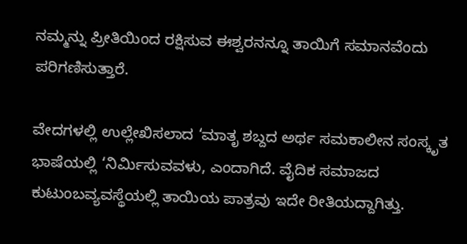ನಮ್ಮನ್ನು ಪ್ರೀತಿಯಿಂದ ರಕ್ಷಿಸುವ ಈಶ್ವರನನ್ನೂ ತಾಯಿಗೆ ಸಮಾನವೆಂದು ಪರಿಗಣಿಸುತ್ತಾರೆ.

ವೇದಗಳಲ್ಲಿ ಉಲ್ಲೇಖಿಸಲಾದ ‘ಮಾತೃ ಶಬ್ದದ ಅರ್ಥ ಸಮಕಾಲೀನ ಸಂಸ್ಕೃತ ಭಾಷೆಯಲ್ಲಿ ‘ನಿರ್ಮಿಸುವವಳು, ಎಂದಾಗಿದೆ. ವೈದಿಕ ಸಮಾಜದ ಕುಟುಂಬವ್ಯವಸ್ಥೆಯಲ್ಲಿ ತಾಯಿಯ ಪಾತ್ರವು ಇದೇ ರೀತಿಯದ್ದಾಗಿತ್ತು.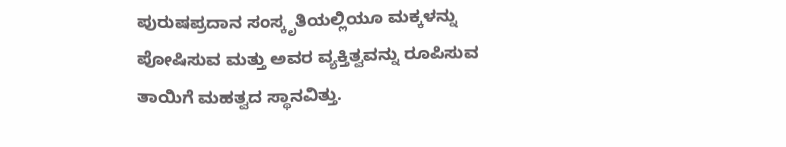ಪುರುಷಪ್ರದಾನ ಸಂಸ್ಕೃತಿಯಲ್ಲಿಯೂ ಮಕ್ಕಳನ್ನು ಪೋಷಿಸುವ ಮತ್ತು ಅವರ ವ್ಯಕ್ತಿತ್ವವನ್ನು ರೂಪಿಸುವ ತಾಯಿಗೆ ಮಹತ್ವದ ಸ್ಥಾನವಿತ್ತು.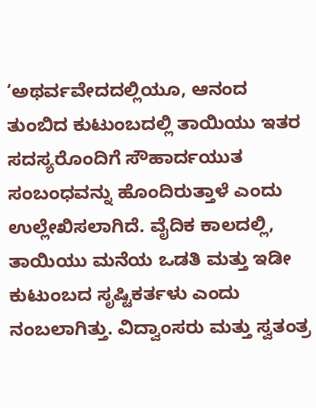‘ಅಥರ್ವವೇದದಲ್ಲಿಯೂ, ಆನಂದ ತುಂಬಿದ ಕುಟುಂಬದಲ್ಲಿ ತಾಯಿಯು ಇತರ ಸದಸ್ಯರೊಂದಿಗೆ ಸೌಹಾರ್ದಯುತ ಸಂಬಂಧವನ್ನು ಹೊಂದಿರುತ್ತಾಳೆ ಎಂದು ಉಲ್ಲೇಖಿಸಲಾಗಿದೆ. ವೈದಿಕ ಕಾಲದಲ್ಲಿ, ತಾಯಿಯು ಮನೆಯ ಒಡತಿ ಮತ್ತು ಇಡೀ ಕುಟುಂಬದ ಸೃಷ್ಟಿಕರ್ತಳು ಎಂದು ನಂಬಲಾಗಿತ್ತು. ವಿದ್ವಾಂಸರು ಮತ್ತು ಸ್ವತಂತ್ರ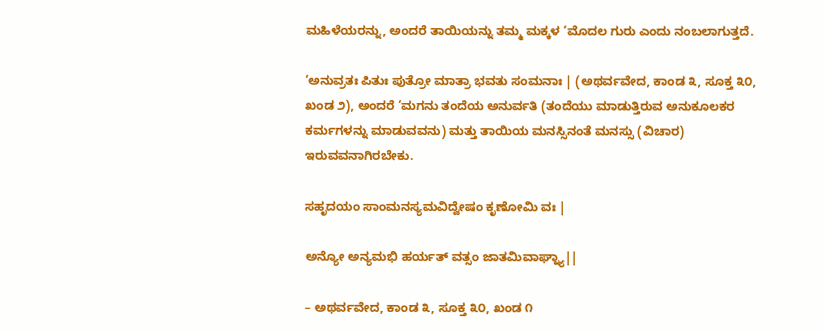ಮಹಿಳೆಯರನ್ನು, ಅಂದರೆ ತಾಯಿಯನ್ನು ತಮ್ಮ ಮಕ್ಕಳ ‘ಮೊದಲ ಗುರು ಎಂದು ನಂಬಲಾಗುತ್ತದೆ.

‘ಅನುವ್ರತಃ ಪಿತುಃ ಪುತ್ರೋ ಮಾತ್ರಾ ಭವತು ಸಂಮನಾಃ | (ಅಥರ್ವವೇದ, ಕಾಂಡ ೩, ಸೂಕ್ತ ೩೦, ಖಂಡ ೨), ಅಂದರೆ ‘ಮಗನು ತಂದೆಯ ಅನುರ್ವತಿ (ತಂದೆಯು ಮಾಡುತ್ತಿರುವ ಅನುಕೂಲಕರ ಕರ್ಮಗಳನ್ನು ಮಾಡುವವನು) ಮತ್ತು ತಾಯಿಯ ಮನಸ್ಸಿನಂತೆ ಮನಸ್ಸು (ವಿಚಾರ) ಇರುವವನಾಗಿರಬೇಕು.

ಸಹೃದಯಂ ಸಾಂಮನಸ್ಯಮವಿದ್ವೇಷಂ ಕೃಣೋಮಿ ವಃ |

ಅನ್ಯೋ ಅನ್ಯಮಭಿ ಹರ್ಯತ್ ವತ್ಸಂ ಜಾತಮಿವಾಘ್ನ್ಯಾ||

– ಅಥರ್ವವೇದ, ಕಾಂಡ ೩, ಸೂಕ್ತ ೩೦, ಖಂಡ ೧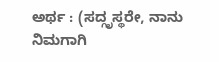ಅರ್ಥ : (ಸದ್ಗೃಸ್ಥರೇ, ನಾನು ನಿಮಗಾಗಿ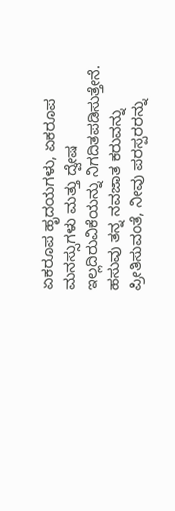ಏಕರೂಪ ಹೃದಯಗಳು, ಏಕರೂಪ ಮನಸ್ಸುಗಳು ಮತ್ತು ದ್ವೇಷ ಇಲ್ಲದಿರುವಿಕೆಯನ್ನು ನಿಗದಿತಪಡಿಸುತ್ತೇನೆ. ಹಸುವು ತನ್ನ ನವಜಾತ ಕರುವನ್ನು ಪ್ರೀತಿಸುವಂತೆ, ನೀವು ಪರಸ್ಪರರನ್ನು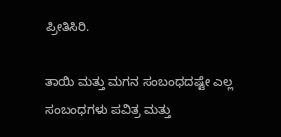ಪ್ರೀತಿಸಿರಿ.

ತಾಯಿ ಮತ್ತು ಮಗನ ಸಂಬಂಧದಷ್ಟೇ ಎಲ್ಲ ಸಂಬಂಧಗಳು ಪವಿತ್ರ ಮತ್ತು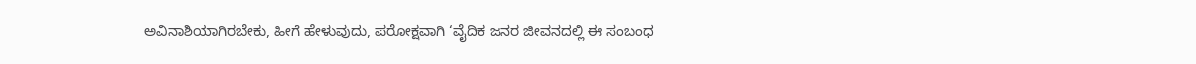ಅವಿನಾಶಿಯಾಗಿರಬೇಕು, ಹೀಗೆ ಹೇಳುವುದು, ಪರೋಕ್ಷವಾಗಿ ‘ವೈದಿಕ ಜನರ ಜೀವನದಲ್ಲಿ ಈ ಸಂಬಂಧ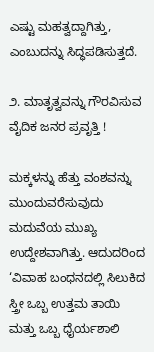ಎಷ್ಟು ಮಹತ್ವದ್ದಾಗಿತ್ತು, ಎಂಬುದನ್ನು ಸಿದ್ಧಪಡಿಸುತ್ತದೆ.

೨. ಮಾತೃತ್ವವನ್ನು ಗೌರವಿಸುವ ವೈದಿಕ ಜನರ ಪ್ರವೃತ್ತಿ !

ಮಕ್ಕಳನ್ನು ಹೆತ್ತು ವಂಶವನ್ನು ಮುಂದುವರೆಸುವುದು ಮದುವೆಯ ಮುಖ್ಯ ಉದ್ದೇಶವಾಗಿತ್ತು. ಆದುದರಿಂದ ‘ವಿವಾಹ ಬಂಧನದಲ್ಲಿ ಸಿಲುಕಿದ ಸ್ತ್ರೀ ಒಬ್ಬ ಉತ್ತಮ ತಾಯಿ ಮತ್ತು ಒಬ್ಬ ಧೈರ್ಯಶಾಲಿ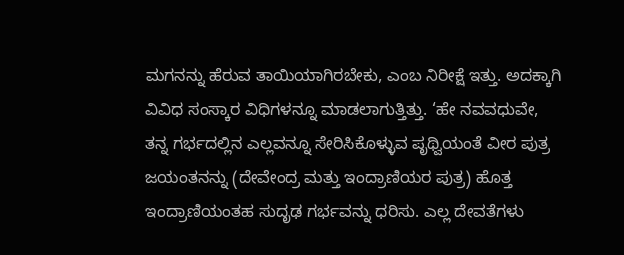ಮಗನನ್ನು ಹೆರುವ ತಾಯಿಯಾಗಿರಬೇಕು, ಎಂಬ ನಿರೀಕ್ಷೆ ಇತ್ತು. ಅದಕ್ಕಾಗಿ ವಿವಿಧ ಸಂಸ್ಕಾರ ವಿಧಿಗಳನ್ನೂ ಮಾಡಲಾಗುತ್ತಿತ್ತು. ‘ಹೇ ನವವಧುವೇ, ತನ್ನ ಗರ್ಭದಲ್ಲಿನ ಎಲ್ಲವನ್ನೂ ಸೇರಿಸಿಕೊಳ್ಳುವ ಪೃಥ್ವಿಯಂತೆ ವೀರ ಪುತ್ರ ಜಯಂತನನ್ನು (ದೇವೇಂದ್ರ ಮತ್ತು ಇಂದ್ರಾಣಿಯರ ಪುತ್ರ) ಹೊತ್ತ ಇಂದ್ರಾಣಿಯಂತಹ ಸುದೃಢ ಗರ್ಭವನ್ನು ಧರಿಸು. ಎಲ್ಲ ದೇವತೆಗಳು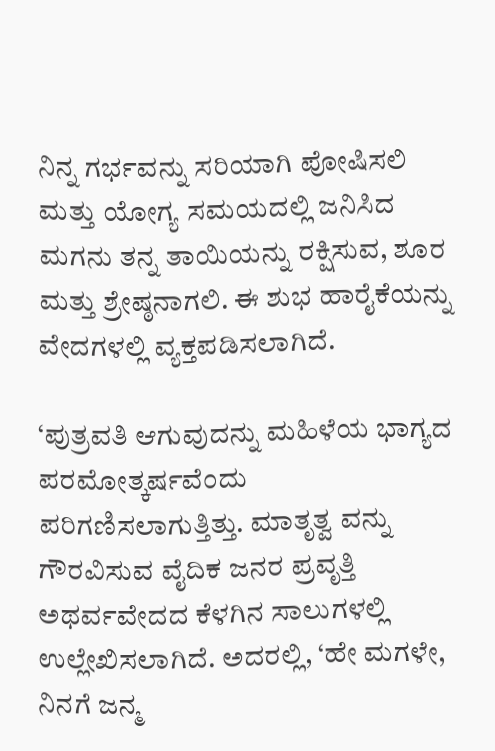ನಿನ್ನ ಗರ್ಭವನ್ನು ಸರಿಯಾಗಿ ಪೋಷಿಸಲಿ ಮತ್ತು ಯೋಗ್ಯ ಸಮಯದಲ್ಲಿ ಜನಿಸಿದ ಮಗನು ತನ್ನ ತಾಯಿಯನ್ನು ರಕ್ಷಿಸುವ, ಶೂರ ಮತ್ತು ಶ್ರೇಷ್ಠನಾಗಲಿ. ಈ ಶುಭ ಹಾರೈಕೆಯನ್ನು ವೇದಗಳಲ್ಲಿ ವ್ಯಕ್ತಪಡಿಸಲಾಗಿದೆ.

‘ಪುತ್ರವತಿ ಆಗುವುದನ್ನು ಮಹಿಳೆಯ ಭಾಗ್ಯದ ಪರಮೋತ್ಕರ್ಷವೆಂದು ಪರಿಗಣಿಸಲಾಗುತ್ತಿತ್ತು. ಮಾತೃತ್ವ ವನ್ನು ಗೌರವಿಸುವ ವೈದಿಕ ಜನರ ಪ್ರವೃತ್ತಿ ಅಥರ್ವವೇದದ ಕೆಳಗಿನ ಸಾಲುಗಳಲ್ಲಿ ಉಲ್ಲೇಖಿಸಲಾಗಿದೆ. ಅದರಲ್ಲಿ, ‘ಹೇ ಮಗಳೇ, ನಿನಗೆ ಜನ್ಮ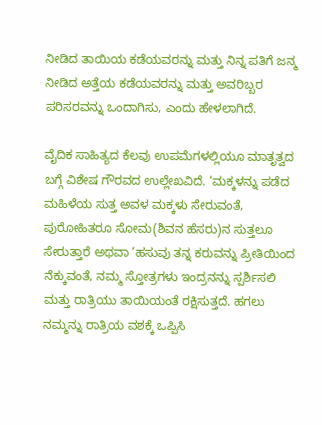ನೀಡಿದ ತಾಯಿಯ ಕಡೆಯವರನ್ನು ಮತ್ತು ನಿನ್ನ ಪತಿಗೆ ಜನ್ಮ ನೀಡಿದ ಅತ್ತೆಯ ಕಡೆಯವರನ್ನು ಮತ್ತು ಅವರಿಬ್ಬರ ಪರಿಸರವನ್ನು ಒಂದಾಗಿಸು, ಎಂದು ಹೇಳಲಾಗಿದೆ.

ವೈದಿಕ ಸಾಹಿತ್ಯದ ಕೆಲವು ಉಪಮೆಗಳಲ್ಲಿಯೂ ಮಾತೃತ್ವದ ಬಗ್ಗೆ ವಿಶೇಷ ಗೌರವದ ಉಲ್ಲೇಖವಿದೆ. ‘ಮಕ್ಕಳನ್ನು ಪಡೆದ ಮಹಿಳೆಯ ಸುತ್ತ ಅವಳ ಮಕ್ಕಳು ಸೇರುವಂತೆ, ಪುರೋಹಿತರೂ ಸೋಮ(ಶಿವನ ಹೆಸರು)ನ ಸುತ್ತಲೂ ಸೇರುತ್ತಾರೆ ಅಥವಾ ‘ಹಸುವು ತನ್ನ ಕರುವನ್ನು ಪ್ರೀತಿಯಿಂದ ನೆಕ್ಕುವಂತೆ, ನಮ್ಮ ಸ್ತೋತ್ರಗಳು ಇಂದ್ರನನ್ನು ಸ್ಪರ್ಶಿಸಲಿ ಮತ್ತು ರಾತ್ರಿಯು ತಾಯಿಯಂತೆ ರಕ್ಷಿಸುತ್ತದೆ. ಹಗಲು ನಮ್ಮನ್ನು ರಾತ್ರಿಯ ವಶಕ್ಕೆ ಒಪ್ಪಿಸಿ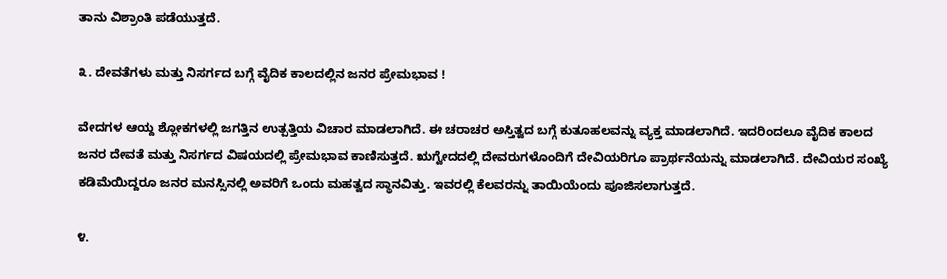ತಾನು ವಿಶ್ರಾಂತಿ ಪಡೆಯುತ್ತದೆ.

೩. ದೇವತೆಗಳು ಮತ್ತು ನಿಸರ್ಗದ ಬಗ್ಗೆ ವೈದಿಕ ಕಾಲದಲ್ಲಿನ ಜನರ ಪ್ರೇಮಭಾವ !

ವೇದಗಳ ಆಯ್ದ ಶ್ಲೋಕಗಳಲ್ಲಿ ಜಗತ್ತಿನ ಉತ್ಪತ್ತಿಯ ವಿಚಾರ ಮಾಡಲಾಗಿದೆ. ಈ ಚರಾಚರ ಅಸ್ತಿತ್ವದ ಬಗ್ಗೆ ಕುತೂಹಲವನ್ನು ವ್ಯಕ್ತ ಮಾಡಲಾಗಿದೆ. ಇದರಿಂದಲೂ ವೈದಿಕ ಕಾಲದ ಜನರ ದೇವತೆ ಮತ್ತು ನಿಸರ್ಗದ ವಿಷಯದಲ್ಲಿ ಪ್ರೇಮಭಾವ ಕಾಣಿಸುತ್ತದೆ. ಋಗ್ವೇದದಲ್ಲಿ ದೇವರುಗಳೊಂದಿಗೆ ದೇವಿಯರಿಗೂ ಪ್ರಾರ್ಥನೆಯನ್ನು ಮಾಡಲಾಗಿದೆ. ದೇವಿಯರ ಸಂಖ್ಯೆ ಕಡಿಮೆಯಿದ್ದರೂ ಜನರ ಮನಸ್ಸಿನಲ್ಲಿ ಅವರಿಗೆ ಒಂದು ಮಹತ್ವದ ಸ್ಥಾನವಿತ್ತು. ಇವರಲ್ಲಿ ಕೆಲವರನ್ನು ತಾಯಿಯೆಂದು ಪೂಜಿಸಲಾಗುತ್ತದೆ.

೪.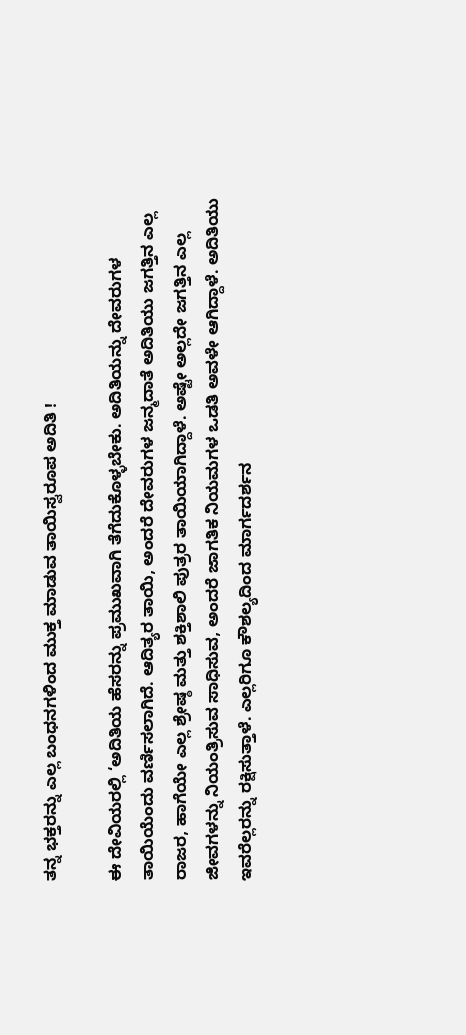ತನ್ನ ಭಕ್ತರನ್ನು ಎಲ್ಲ ಬಂಧನಗಳಿಂದ ಮುಕ್ತ ಮಾಡುವ ತಾಯಿಸ್ವರೂಪ ಅದಿತಿ !

ಈ ದೇವಿಯರಲ್ಲಿ ‘ಅದಿತಿಯ ಹೆಸರನ್ನು ಪ್ರಮುಖವಾಗಿ ತೆಗೆದುಕೊಳ್ಳಬೇಕು. ಅದಿತಿಯನ್ನು ದೇವರುಗಳ ತಾಯಿಯೆಂದು ವರ್ಣಿಸಲಾಗಿದೆ. ಆದಿತ್ಯರ ತಾಯಿ, ಅಂದರೆ ದೇವರುಗಳ ಜನ್ಮದಾತೆ ಅದಿತಿಯು ಜಗತ್ತಿನ ಎಲ್ಲ ರಾಜರ, ಹಾಗೆಯೇ ಎಲ್ಲ ಶ್ರೇಷ್ಠ ಮತ್ತು ಶಕ್ತಿಶಾಲಿ ಪುತ್ರರ ತಾಯಿಯಾಗಿದ್ದಾಳೆ. ಅಷ್ಟೇ ಅಲ್ಲದೇ ಜಗತ್ತಿನ ಎಲ್ಲ ಜೀವಗಳನ್ನು ನಿಯಂತ್ರಿಸುವ ಸಾಧಿಸುವ, ಅಂದರೆ ಜಾಗತಿಕ ನಿಯಮಗಳ ಒಡತಿ ಅವಳೇ ಆಗಿದ್ದಾಳೆ. ಅದಿತಿಯು ಇವರೆಲ್ಲರನ್ನು ರಕ್ಷಿಸುತ್ತಾಳೆ. ಎಲ್ಲರಿಗೂ ಕೌಶಲ್ಯದಿಂದ ಮಾರ್ಗದರ್ಶನ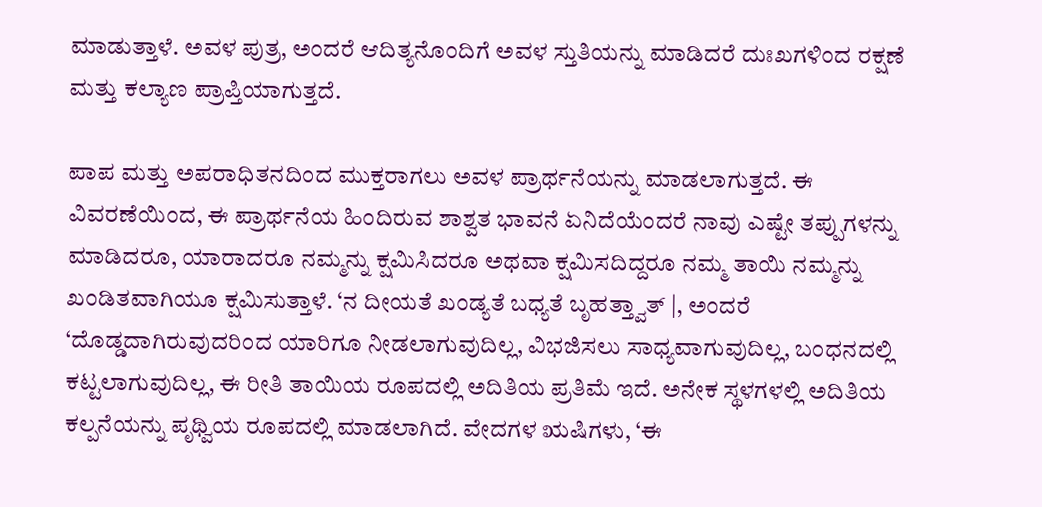ಮಾಡುತ್ತಾಳೆ. ಅವಳ ಪುತ್ರ, ಅಂದರೆ ಆದಿತ್ಯನೊಂದಿಗೆ ಅವಳ ಸ್ತುತಿಯನ್ನು ಮಾಡಿದರೆ ದುಃಖಗಳಿಂದ ರಕ್ಷಣೆ ಮತ್ತು ಕಲ್ಯಾಣ ಪ್ರಾಪ್ತಿಯಾಗುತ್ತದೆ.

ಪಾಪ ಮತ್ತು ಅಪರಾಧಿತನದಿಂದ ಮುಕ್ತರಾಗಲು ಅವಳ ಪ್ರಾರ್ಥನೆಯನ್ನು ಮಾಡಲಾಗುತ್ತದೆ. ಈ ವಿವರಣೆಯಿಂದ, ಈ ಪ್ರಾರ್ಥನೆಯ ಹಿಂದಿರುವ ಶಾಶ್ವತ ಭಾವನೆ ಏನಿದೆಯೆಂದರೆ ನಾವು ಎಷ್ಟೇ ತಪ್ಪುಗಳನ್ನು ಮಾಡಿದರೂ, ಯಾರಾದರೂ ನಮ್ಮನ್ನು ಕ್ಷಮಿಸಿದರೂ ಅಥವಾ ಕ್ಷಮಿಸದಿದ್ದರೂ ನಮ್ಮ ತಾಯಿ ನಮ್ಮನ್ನು ಖಂಡಿತವಾಗಿಯೂ ಕ್ಷಮಿಸುತ್ತಾಳೆ. ‘ನ ದೀಯತೆ ಖಂಡ್ಯತೆ ಬಧ್ಯತೆ ಬೃಹತ್ತ್ವಾತ್ |, ಅಂದರೆ ‘ದೊಡ್ಡದಾಗಿರುವುದರಿಂದ ಯಾರಿಗೂ ನೀಡಲಾಗುವುದಿಲ್ಲ, ವಿಭಜಿಸಲು ಸಾಧ್ಯವಾಗುವುದಿಲ್ಲ, ಬಂಧನದಲ್ಲಿ ಕಟ್ಟಲಾಗುವುದಿಲ್ಲ, ಈ ರೀತಿ ತಾಯಿಯ ರೂಪದಲ್ಲಿ ಅದಿತಿಯ ಪ್ರತಿಮೆ ಇದೆ. ಅನೇಕ ಸ್ಥಳಗಳಲ್ಲಿ ಅದಿತಿಯ ಕಲ್ಪನೆಯನ್ನು ಪೃಥ್ವಿಯ ರೂಪದಲ್ಲಿ ಮಾಡಲಾಗಿದೆ. ವೇದಗಳ ಋಷಿಗಳು, ‘ಈ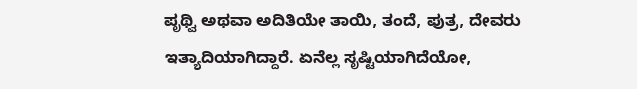ಪೃಥ್ವಿ ಅಥವಾ ಅದಿತಿಯೇ ತಾಯಿ, ತಂದೆ, ಪುತ್ರ, ದೇವರು ಇತ್ಯಾದಿಯಾಗಿದ್ದಾರೆ. ಏನೆಲ್ಲ ಸೃಷ್ಟಿಯಾಗಿದೆಯೋ,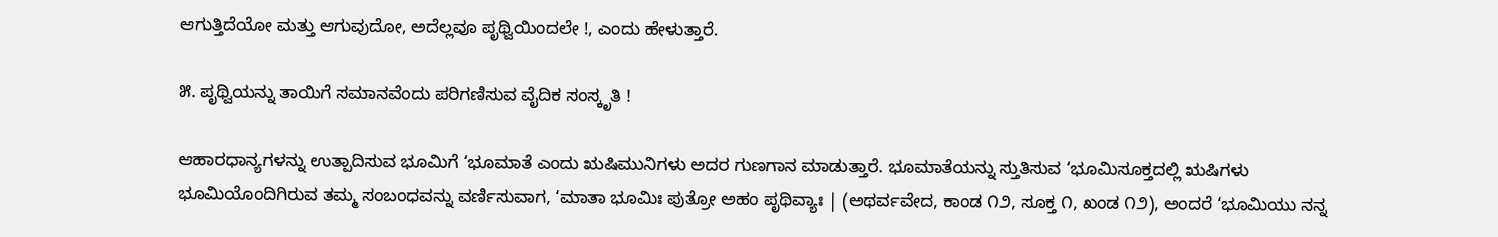ಆಗುತ್ತಿದೆಯೋ ಮತ್ತು ಆಗುವುದೋ, ಅದೆಲ್ಲವೂ ಪೃಥ್ವಿಯಿಂದಲೇ !, ಎಂದು ಹೇಳುತ್ತಾರೆ.

೫. ಪೃಥ್ವಿಯನ್ನು ತಾಯಿಗೆ ಸಮಾನವೆಂದು ಪರಿಗಣಿಸುವ ವೈದಿಕ ಸಂಸ್ಕೃತಿ !

ಆಹಾರಧಾನ್ಯಗಳನ್ನು ಉತ್ಪಾದಿಸುವ ಭೂಮಿಗೆ ‘ಭೂಮಾತೆ ಎಂದು ಋಷಿಮುನಿಗಳು ಅದರ ಗುಣಗಾನ ಮಾಡುತ್ತಾರೆ. ಭೂಮಾತೆಯನ್ನು ಸ್ತುತಿಸುವ ‘ಭೂಮಿಸೂಕ್ತದಲ್ಲಿ ಋಷಿಗಳು ಭೂಮಿಯೊಂದಿಗಿರುವ ತಮ್ಮ ಸಂಬಂಧವನ್ನು ವರ್ಣಿಸುವಾಗ, ‘ಮಾತಾ ಭೂಮಿಃ ಪುತ್ರೋ ಅಹಂ ಪೃಥಿವ್ಯಾಃ | (ಅಥರ್ವವೇದ, ಕಾಂಡ ೧೨, ಸೂಕ್ತ ೧, ಖಂಡ ೧೨), ಅಂದರೆ ‘ಭೂಮಿಯು ನನ್ನ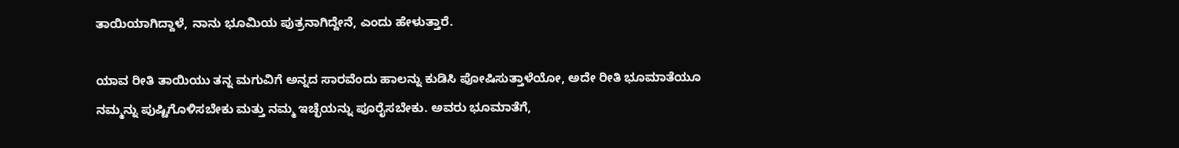ತಾಯಿಯಾಗಿದ್ದಾಳೆ, ನಾನು ಭೂಮಿಯ ಪುತ್ರನಾಗಿದ್ದೇನೆ, ಎಂದು ಹೇಳುತ್ತಾರೆ.

ಯಾವ ರೀತಿ ತಾಯಿಯು ತನ್ನ ಮಗುವಿಗೆ ಅನ್ನದ ಸಾರವೆಂದು ಹಾಲನ್ನು ಕುಡಿಸಿ ಪೋಷಿಸುತ್ತಾಳೆಯೋ, ಅದೇ ರೀತಿ ಭೂಮಾತೆಯೂ ನಮ್ಮನ್ನು ಪುಷ್ಟಿಗೊಳಿಸಬೇಕು ಮತ್ತು ನಮ್ಮ ಇಚ್ಛೆಯನ್ನು ಪೂರೈಸಬೇಕು. ಅವರು ಭೂಮಾತೆಗೆ,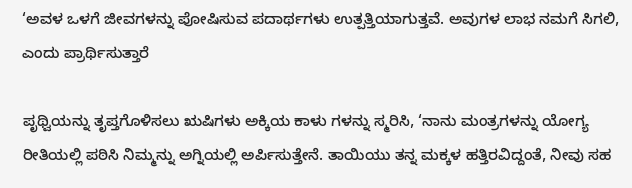‘ಅವಳ ಒಳಗೆ ಜೀವಗಳನ್ನು ಪೋಷಿಸುವ ಪದಾರ್ಥಗಳು ಉತ್ಪತ್ತಿಯಾಗುತ್ತವೆ. ಅವುಗಳ ಲಾಭ ನಮಗೆ ಸಿಗಲಿ, ಎಂದು ಪ್ರಾರ್ಥಿಸುತ್ತಾರೆ

ಪೃಥ್ವಿಯನ್ನು ತೃಪ್ತಗೊಳಿಸಲು ಋಷಿಗಳು ಅಕ್ಕಿಯ ಕಾಳು ಗಳನ್ನು ಸ್ಮರಿಸಿ, ‘ನಾನು ಮಂತ್ರಗಳನ್ನು ಯೋಗ್ಯ ರೀತಿಯಲ್ಲಿ ಪಠಿಸಿ ನಿಮ್ಮನ್ನು ಅಗ್ನಿಯಲ್ಲಿ ಅರ್ಪಿಸುತ್ತೇನೆ. ತಾಯಿಯು ತನ್ನ ಮಕ್ಕಳ ಹತ್ತಿರವಿದ್ದಂತೆ, ನೀವು ಸಹ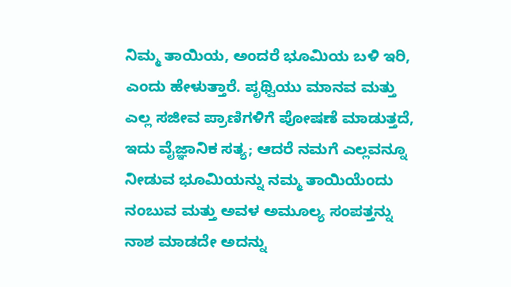ನಿಮ್ಮ ತಾಯಿಯ, ಅಂದರೆ ಭೂಮಿಯ ಬಳಿ ಇರಿ, ಎಂದು ಹೇಳುತ್ತಾರೆ. ಪೃಥ್ವಿಯು ಮಾನವ ಮತ್ತು ಎಲ್ಲ ಸಜೀವ ಪ್ರಾಣಿಗಳಿಗೆ ಪೋಷಣೆ ಮಾಡುತ್ತದೆ, ಇದು ವೈಜ್ಞಾನಿಕ ಸತ್ಯ; ಆದರೆ ನಮಗೆ ಎಲ್ಲವನ್ನೂ ನೀಡುವ ಭೂಮಿಯನ್ನು ನಮ್ಮ ತಾಯಿಯೆಂದು ನಂಬುವ ಮತ್ತು ಅವಳ ಅಮೂಲ್ಯ ಸಂಪತ್ತನ್ನು ನಾಶ ಮಾಡದೇ ಅದನ್ನು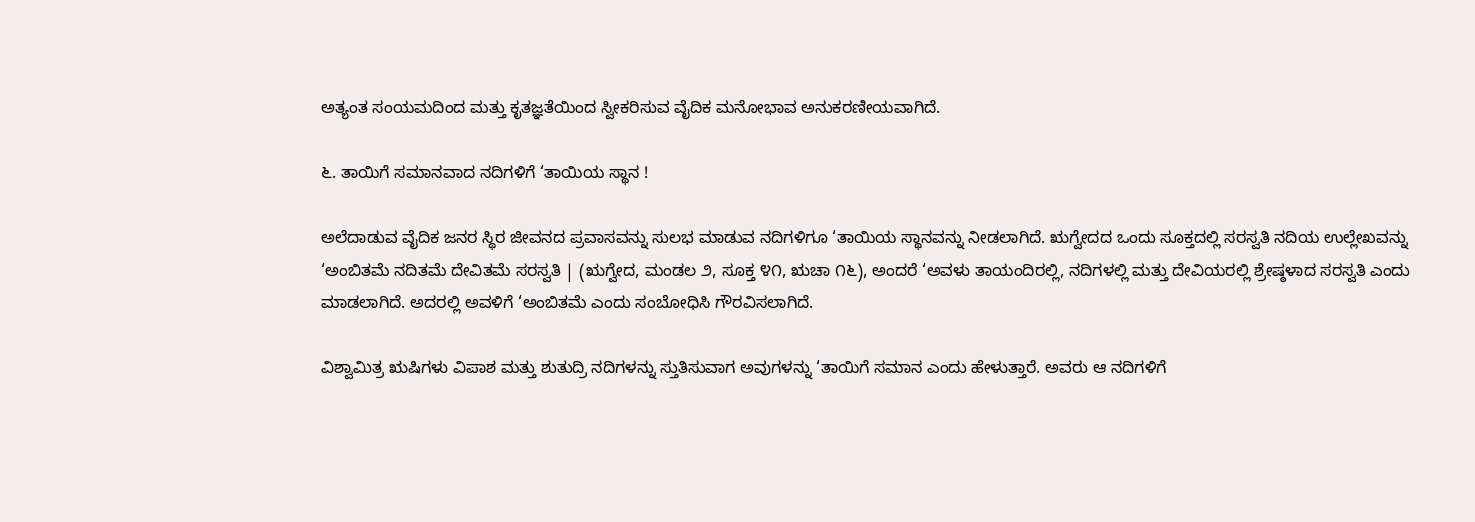ಅತ್ಯಂತ ಸಂಯಮದಿಂದ ಮತ್ತು ಕೃತಜ್ಞತೆಯಿಂದ ಸ್ವೀಕರಿಸುವ ವೈದಿಕ ಮನೋಭಾವ ಅನುಕರಣೀಯವಾಗಿದೆ.

೬. ತಾಯಿಗೆ ಸಮಾನವಾದ ನದಿಗಳಿಗೆ ‘ತಾಯಿಯ ಸ್ಥಾನ !

ಅಲೆದಾಡುವ ವೈದಿಕ ಜನರ ಸ್ಥಿರ ಜೀವನದ ಪ್ರವಾಸವನ್ನು ಸುಲಭ ಮಾಡುವ ನದಿಗಳಿಗೂ ‘ತಾಯಿಯ ಸ್ಥಾನವನ್ನು ನೀಡಲಾಗಿದೆ. ಋಗ್ವೇದದ ಒಂದು ಸೂಕ್ತದಲ್ಲಿ ಸರಸ್ವತಿ ನದಿಯ ಉಲ್ಲೇಖವನ್ನು ‘ಅಂಬಿತಮೆ ನದಿತಮೆ ದೇವಿತಮೆ ಸರಸ್ವತಿ | (ಋಗ್ವೇದ, ಮಂಡಲ ೨, ಸೂಕ್ತ ೪೧, ಋಚಾ ೧೬), ಅಂದರೆ ‘ಅವಳು ತಾಯಂದಿರಲ್ಲಿ, ನದಿಗಳಲ್ಲಿ ಮತ್ತು ದೇವಿಯರಲ್ಲಿ ಶ್ರೇಷ್ಠಳಾದ ಸರಸ್ವತಿ ಎಂದು ಮಾಡಲಾಗಿದೆ. ಅದರಲ್ಲಿ ಅವಳಿಗೆ ‘ಅಂಬಿತಮೆ ಎಂದು ಸಂಬೋಧಿಸಿ ಗೌರವಿಸಲಾಗಿದೆ.

ವಿಶ್ವಾಮಿತ್ರ ಋಷಿಗಳು ವಿಪಾಶ ಮತ್ತು ಶುತುದ್ರಿ ನದಿಗಳನ್ನು ಸ್ತುತಿಸುವಾಗ ಅವುಗಳನ್ನು ‘ತಾಯಿಗೆ ಸಮಾನ ಎಂದು ಹೇಳುತ್ತಾರೆ. ಅವರು ಆ ನದಿಗಳಿಗೆ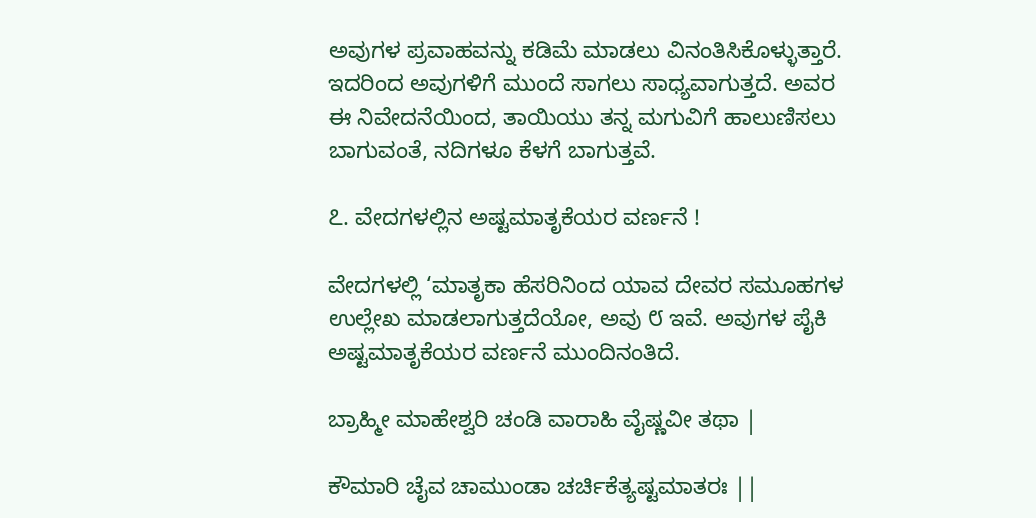ಅವುಗಳ ಪ್ರವಾಹವನ್ನು ಕಡಿಮೆ ಮಾಡಲು ವಿನಂತಿಸಿಕೊಳ್ಳುತ್ತಾರೆ. ಇದರಿಂದ ಅವುಗಳಿಗೆ ಮುಂದೆ ಸಾಗಲು ಸಾಧ್ಯವಾಗುತ್ತದೆ. ಅವರ ಈ ನಿವೇದನೆಯಿಂದ, ತಾಯಿಯು ತನ್ನ ಮಗುವಿಗೆ ಹಾಲುಣಿಸಲು ಬಾಗುವಂತೆ, ನದಿಗಳೂ ಕೆಳಗೆ ಬಾಗುತ್ತವೆ.

೭. ವೇದಗಳಲ್ಲಿನ ಅಷ್ಟಮಾತೃಕೆಯರ ವರ್ಣನೆ !

ವೇದಗಳಲ್ಲಿ ‘ಮಾತೃಕಾ ಹೆಸರಿನಿಂದ ಯಾವ ದೇವರ ಸಮೂಹಗಳ ಉಲ್ಲೇಖ ಮಾಡಲಾಗುತ್ತದೆಯೋ, ಅವು ೮ ಇವೆ. ಅವುಗಳ ಪೈಕಿ ಅಷ್ಟಮಾತೃಕೆಯರ ವರ್ಣನೆ ಮುಂದಿನಂತಿದೆ.

ಬ್ರಾಹ್ಮೀ ಮಾಹೇಶ್ವರಿ ಚಂಡಿ ವಾರಾಹಿ ವೈಷ್ಣವೀ ತಥಾ |

ಕೌಮಾರಿ ಚೈವ ಚಾಮುಂಡಾ ಚರ್ಚಿಕೆತ್ಯಷ್ಟಮಾತರಃ ||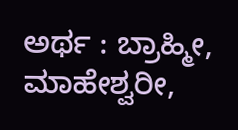ಅರ್ಥ : ಬ್ರಾಹ್ಮೀ, ಮಾಹೇಶ್ವರೀ,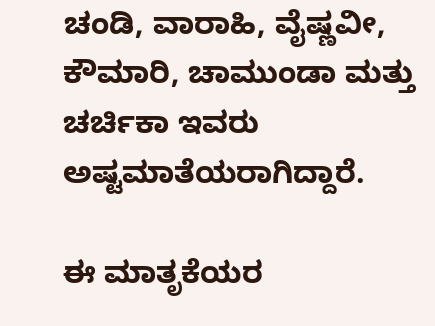ಚಂಡಿ, ವಾರಾಹಿ, ವೈಷ್ಣವೀ, ಕೌಮಾರಿ, ಚಾಮುಂಡಾ ಮತ್ತು ಚರ್ಚಿಕಾ ಇವರು ಅಷ್ಟಮಾತೆಯರಾಗಿದ್ದಾರೆ.

ಈ ಮಾತೃಕೆಯರ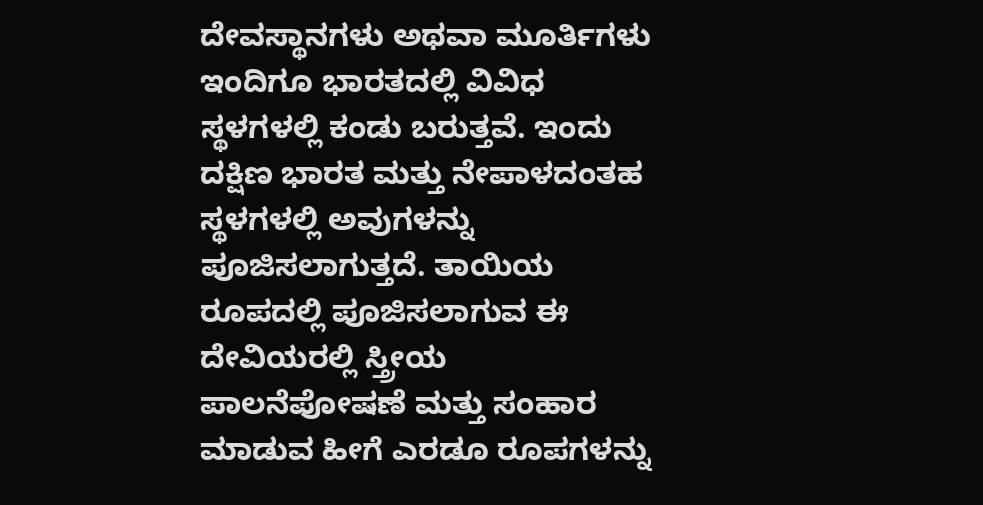ದೇವಸ್ಥಾನಗಳು ಅಥವಾ ಮೂರ್ತಿಗಳು ಇಂದಿಗೂ ಭಾರತದಲ್ಲಿ ವಿವಿಧ ಸ್ಥಳಗಳಲ್ಲಿ ಕಂಡು ಬರುತ್ತವೆ. ಇಂದು ದಕ್ಷಿಣ ಭಾರತ ಮತ್ತು ನೇಪಾಳದಂತಹ ಸ್ಥಳಗಳಲ್ಲಿ ಅವುಗಳನ್ನು ಪೂಜಿಸಲಾಗುತ್ತದೆ. ತಾಯಿಯ ರೂಪದಲ್ಲಿ ಪೂಜಿಸಲಾಗುವ ಈ ದೇವಿಯರಲ್ಲಿ ಸ್ತ್ರೀಯ ಪಾಲನೆಪೋಷಣೆ ಮತ್ತು ಸಂಹಾರ ಮಾಡುವ ಹೀಗೆ ಎರಡೂ ರೂಪಗಳನ್ನು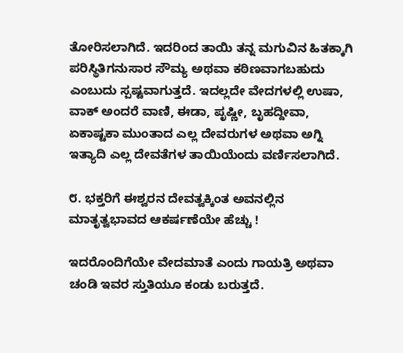ತೋರಿಸಲಾಗಿದೆ. ಇದರಿಂದ ತಾಯಿ ತನ್ನ ಮಗುವಿನ ಹಿತಕ್ಕಾಗಿ ಪರಿಸ್ಥಿತಿಗನುಸಾರ ಸೌಮ್ಯ ಅಥವಾ ಕಠಿಣವಾಗಬಹುದು ಎಂಬುದು ಸ್ಪಷ್ಟವಾಗುತ್ತದೆ. ಇದಲ್ಲದೇ ವೇದಗಳಲ್ಲಿ ಉಷಾ, ವಾಕ್ ಅಂದರೆ ವಾಣಿ, ಈಡಾ, ಪೃಷ್ಣೀ, ಬೃಹದ್ದೀವಾ, ಏಕಾಷ್ಟಕಾ ಮುಂತಾದ ಎಲ್ಲ ದೇವರುಗಳ ಅಥವಾ ಅಗ್ನಿ ಇತ್ಯಾದಿ ಎಲ್ಲ ದೇವತೆಗಳ ತಾಯಿಯೆಂದು ವರ್ಣಿಸಲಾಗಿದೆ.

೮. ಭಕ್ತರಿಗೆ ಈಶ್ವರನ ದೇವತ್ವಕ್ಕಿಂತ ಅವನಲ್ಲಿನ ಮಾತೃತ್ವಭಾವದ ಆಕರ್ಷಣೆಯೇ ಹೆಚ್ಚು !

ಇದರೊಂದಿಗೆಯೇ ವೇದಮಾತೆ ಎಂದು ಗಾಯತ್ರಿ ಅಥವಾ ಚಂಡಿ ಇವರ ಸ್ತುತಿಯೂ ಕಂಡು ಬರುತ್ತದೆ.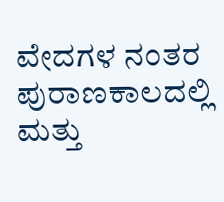ವೇದಗಳ ನಂತರ ಪುರಾಣಕಾಲದಲ್ಲಿ ಮತ್ತು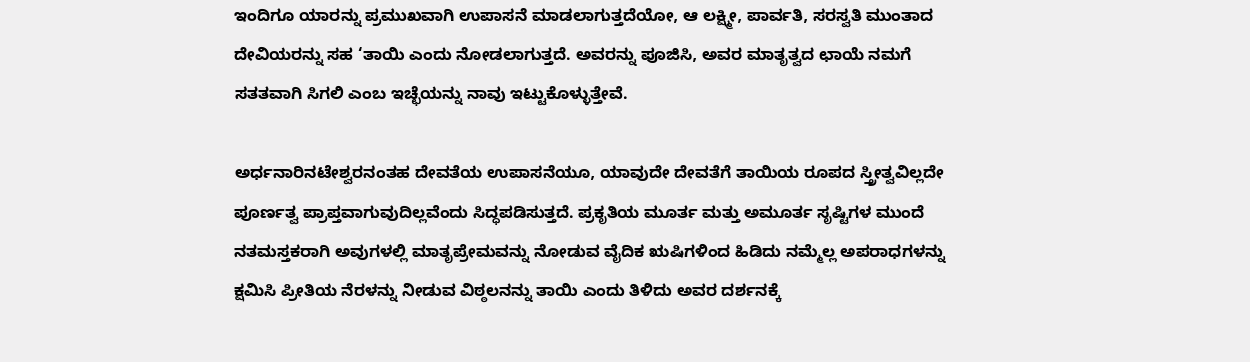ಇಂದಿಗೂ ಯಾರನ್ನು ಪ್ರಮುಖವಾಗಿ ಉಪಾಸನೆ ಮಾಡಲಾಗುತ್ತದೆಯೋ, ಆ ಲಕ್ಷ್ಮೀ, ಪಾರ್ವತಿ, ಸರಸ್ವತಿ ಮುಂತಾದ ದೇವಿಯರನ್ನು ಸಹ ‘ತಾಯಿ ಎಂದು ನೋಡಲಾಗುತ್ತದೆ. ಅವರನ್ನು ಪೂಜಿಸಿ, ಅವರ ಮಾತೃತ್ವದ ಛಾಯೆ ನಮಗೆ ಸತತವಾಗಿ ಸಿಗಲಿ ಎಂಬ ಇಚ್ಛೆಯನ್ನು ನಾವು ಇಟ್ಟುಕೊಳ್ಳುತ್ತೇವೆ.

ಅರ್ಧನಾರಿನಟೇಶ್ವರನಂತಹ ದೇವತೆಯ ಉಪಾಸನೆಯೂ, ಯಾವುದೇ ದೇವತೆಗೆ ತಾಯಿಯ ರೂಪದ ಸ್ತ್ರೀತ್ವವಿಲ್ಲದೇ ಪೂರ್ಣತ್ವ ಪ್ರಾಪ್ತವಾಗುವುದಿಲ್ಲವೆಂದು ಸಿದ್ಧಪಡಿಸುತ್ತದೆ. ಪ್ರಕೃತಿಯ ಮೂರ್ತ ಮತ್ತು ಅಮೂರ್ತ ಸೃಷ್ಟಿಗಳ ಮುಂದೆ ನತಮಸ್ತಕರಾಗಿ ಅವುಗಳಲ್ಲಿ ಮಾತೃಪ್ರೇಮವನ್ನು ನೋಡುವ ವೈದಿಕ ಋಷಿಗಳಿಂದ ಹಿಡಿದು ನಮ್ಮೆಲ್ಲ ಅಪರಾಧಗಳನ್ನು ಕ್ಷಮಿಸಿ ಪ್ರೀತಿಯ ನೆರಳನ್ನು ನೀಡುವ ವಿಠ್ಠಲನನ್ನು ತಾಯಿ ಎಂದು ತಿಳಿದು ಅವರ ದರ್ಶನಕ್ಕೆ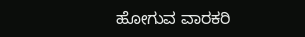ಹೋಗುವ ವಾರಕರಿ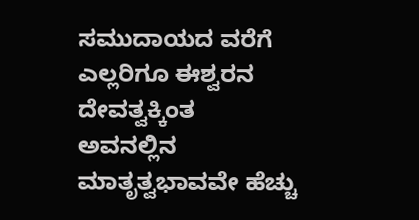ಸಮುದಾಯದ ವರೆಗೆ ಎಲ್ಲರಿಗೂ ಈಶ್ವರನ ದೇವತ್ವಕ್ಕಿಂತ ಅವನಲ್ಲಿನ ಮಾತೃತ್ವಭಾವವೇ ಹೆಚ್ಚು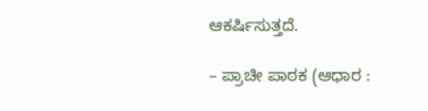ಆಕರ್ಷಿಸುತ್ತದೆ.

– ಪ್ರಾಚೀ ಪಾಠಕ (ಆಧಾರ :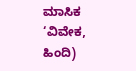ಮಾಸಿಕ ‘ವಿವೇಕ, ಹಿಂದಿ)